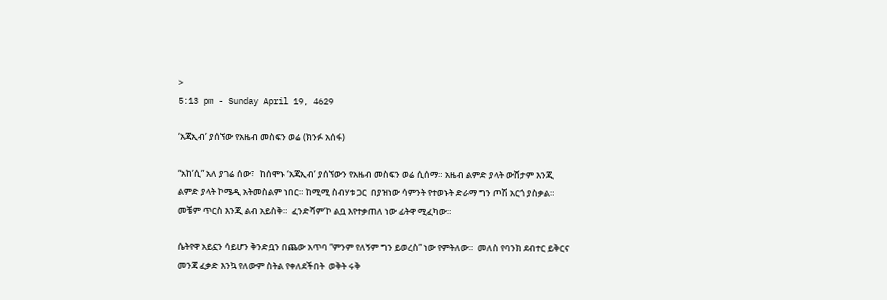>
5:13 pm - Sunday April 19, 4629

‘አጃኢብ’ ያሰኘው የአዜብ መስፍን ወሬ (ክንፉ አሰፋ)

“አከ’ሲ” አለ ያገሬ ሰው፣   ከሰሞኑ ‘አጃኢብ’ ያሰኘውን የአዜብ መስፍን ወሬ ሲሰማ። አዜብ ልምድ ያላት ውሸታም እንጂ  ልምድ ያላት ኮሜዲ አትመስልም ነበር። ከሚሚ ስብሃቱ ጋር  በያዝነው ሳምንት የተወኑት ድራማ ግን ጦሽ አርጎ ያስቃል።  መቼም ጥርስ እንጂ ልብ አይስቅ።  ፈንድሻም’ኮ ልቧ እየተቃጠለ ነው ፊትዋ ሚፈካው።

ሴትየዋ አይኗን ሳይሆን ቅንድቧን በጨው አጥባ “ምንም የለኝም ግን ይወረስ” ነው የምትለው።  መለስ የባንክ ደብተር ይቅርና መንጃ ፈቃድ እንኳ የለውም ስትል የቀለደችበት  ወቅት ሩቅ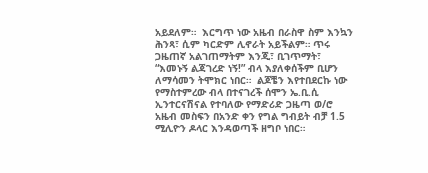አይደለም።  እርግጥ ነው አዜብ በራስዋ ስም እንኳን ሕንጻ፣ ሲም ካርድም ሊኖራት አይችልም። ጥሩ ጋዜጠኛ አልገጠማትም እንጂ፣ ቢገጥማት፣  “እመኑኝ ልጃገረድ ነኝ!” ብላ እያለቀሰችም ቢሆን ለማሳመን ትሞክር ነበር።  ልጆቼን እየተበደርኩ ነው የማስተምረው ብላ በተናገረች ሰሞን ኤ.ቢ.ሲ ኢንተርናሽናል የተባለው የማድሪድ ጋዜጣ ወ/ሮ አዜብ መስፍን በአንድ ቀን የግል ግብይት ብቻ 1.5 ሚሊዮን ዶላር እንዳወጣች ዘግቦ ነበር።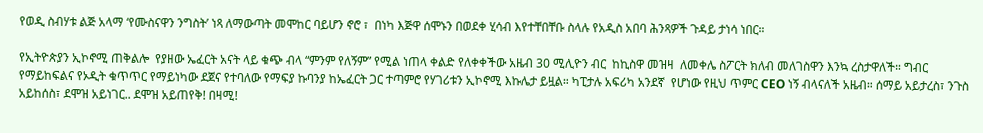የወዲ ስብሃቱ ልጅ አላማ ‘የሙስናዋን ንግስት’ ነጻ ለማውጣት መሞከር ባይሆን ኖሮ ፣  በነካ እጅዋ ሰሞኑን በወደቀ ሂሳብ እየተቸበቸቡ ስላሉ የአዲስ አበባ ሕንጻዎች ጉዳይ ታነሳ ነበር።

የኢትዮጵያን ኢኮኖሚ ጠቅልሎ  የያዘው ኤፈርት አናት ላይ ቁጭ ብላ “ምንም የለኝም” የሚል ነጠላ ቀልድ የለቀቀችው አዜብ 30 ሚሊዮን ብር  ከኪስዋ መዝዛ  ለመቀሌ ስፖርት ክለብ መለገስዋን እንኳ ረስታዋለች። ግብር የማይከፍልና የኦዲት ቁጥጥር የማይነካው ደጀና የተባለው የማፍያ ኩባንያ ከኤፈርት ጋር ተጣምሮ የሃገሪቱን ኢኮኖሚ እኩሌታ ይዟል። ካፒታሉ አፍሪካ አንደኛ  የሆነው የዚህ ጥምር CEO ነኝ ብላናለች አዜብ። ሰማይ አይታረስ፣ ንጉስ አይከሰስ፣ ደሞዝ አይነገር.. ደሞዝ አይጠየቅ! በዛሚ!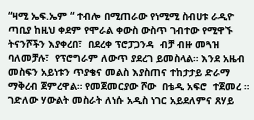“ዛሚ ኤፍ.ኤም “ ተብሎ በሚጠራው የነሚሚ ስብሀቱ ራዲዮ ጣቢያ ከዚህ ቀደም የሞራል ቀውስ ውስጥ ገብተው የሚዋኙ ትናንሾችን እያቀረበ፣  በደረቀ ፕሮፓጋንዳ  ብቻ ብዙ መጓዝ ባለመቻሉ፣  የፕሮግራም ለውጥ ያደረገ ይመስላል። እንደ አዜብ መስፍን አይነቱን ጥያቄና መልስ እያስጠና ተከታታይ ድራማ ማቅረብ ጀምረዋል። የመጀመርያው ሾው  በቴዲ አፍሮ  ተጀመረ ። ገድለው ሃውልት መስራት ለነሱ አዲስ ነገር አይደለምና ጸሃይ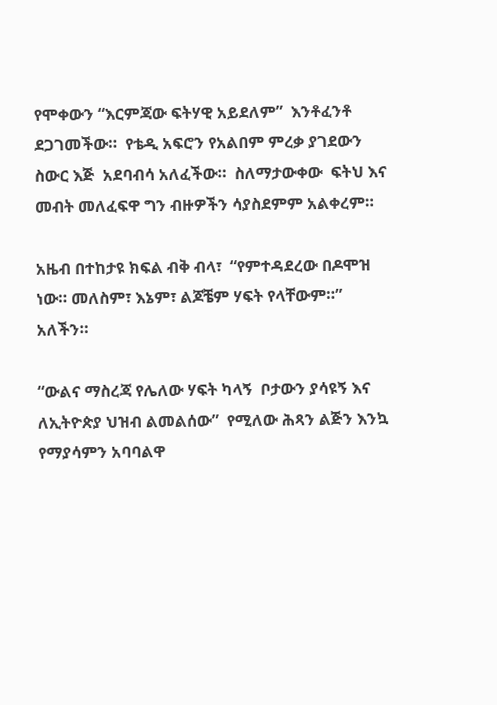የሞቀውን “እርምጃው ፍትሃዊ አይደለም”  እንቶፈንቶ ደጋገመችው።  የቴዲ አፍሮን የአልበም ምረቃ ያገደውን ስውር እጅ  አደባብሳ አለፈችው።  ስለማታውቀው  ፍትህ እና መብት መለፈፍዋ ግን ብዙዎችን ሳያስደምም አልቀረም።

አዜብ በተከታዩ ክፍል ብቅ ብላ፣  “የምተዳደረው በዶሞዝ ነው። መለስም፣ እኔም፣ ልጆቼም ሃፍት የላቸውም።” አለችን።

“ውልና ማስረጃ የሌለው ሃፍት ካላኝ  ቦታውን ያሳዩኝ እና ለኢትዮጵያ ህዝብ ልመልሰው”  የሚለው ሕጻን ልጅን እንኳ የማያሳምን አባባልዋ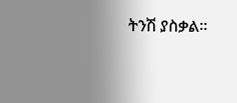ትንሽ ያስቃል።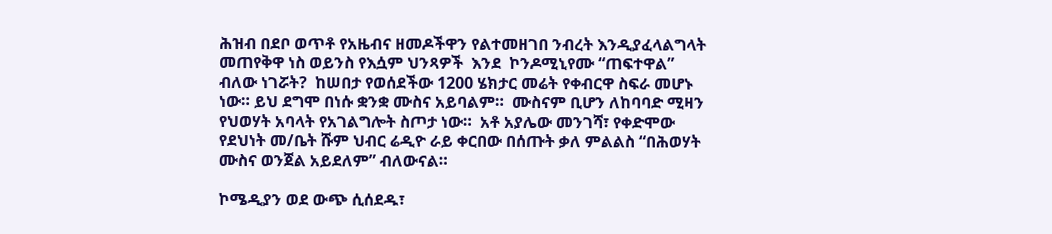ሕዝብ በደቦ ወጥቶ የአዜብና ዘመዶችዋን የልተመዘገበ ንብረት እንዲያፈላልግላት  መጠየቅዋ ነስ ወይንስ የእሷም ህንጻዎች  እንደ  ኮንዶሚኒየሙ “ጠፍተዋል”  ብለው ነገሯት?  ከሠበታ የወሰደችው 1200 ሄክታር መሬት የቀብርዋ ስፍራ መሆኑ ነው። ይህ ደግሞ በነሱ ቋንቋ ሙስና አይባልም።  ሙስናም ቢሆን ለከባባድ ሚዛን የህወሃት አባላት የአገልግሎት ስጦታ ነው።  አቶ አያሌው መንገሻ፣ የቀድሞው የደህነት መ/ቤት ሹም ህብር ሬዲዮ ራይ ቀርበው በሰጡት ቃለ ምልልስ “በሕወሃት ሙስና ወንጀል አይደለም” ብለውናል።

ኮሜዲያን ወደ ውጭ ሲሰደዱ፣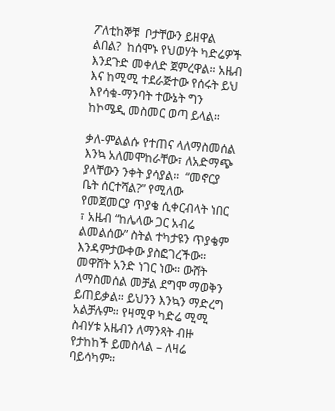ፖለቲከኞቹ  ቦታቸውን ይዘዋል ልበል?  ከሰሞኑ የህወሃት ካድሬዎች እንደጉድ መቀለድ ጀምረዋል። አዜብ እና ከሚሚ ተደራጅተው የሰሩት ይህ  እየሳቁ-ማንባት ተውኔት ግን ከኮሜዲ መስመር ወጣ ይላል።

ቃለ-ምልልሱ የተጠና ላለማስመሰል እንኳ አለመሞከራቸው፣ ለአድማጭ ያላቸውን ንቀት ያሳያል።  “መኖርያ ቤት ሰርተሻል?” የሚለው የመጀመርያ ጥያቄ ሲቀርብላት ነበር ፣ አዜብ “ከሌላው ጋር አብሬ ልመልሰው” ስትል ተካታዩን ጥያቄም እንዳምታውቀው ያስፎገረችው። መዋሸት አንድ ነገር ነው። ውሸት ለማስመሰል መቻል ደግሞ ማወቅን ይጠይቃል። ይህንን እንኳን ማድረግ አልቻሉም። የዛሚዋ ካድሬ ሚሚ ስብሃቱ አዜብን ለማንጻት ብዙ የታከከች ይመስላል – ለዛሬ ባይሳካም።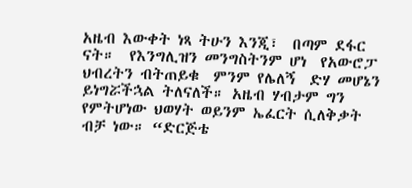አዜብ እውቀት ነጻ ትሁን እንጂ፣  በጣም ደፋር ናት።  የእንግሊዝን መንግስትንም ሆነ  የአውሮፓ ህብረትን ብትጠይቁ  ምንም የሌለኝ  ድሃ መሆኔን ይነግሯችኋል ትለናለች። አዜብ ሃብታም ግን የምትሆነው ህወሃት ወይንም ኤፈርት ሲለቅቃት ብቻ ነው። “ድርጅቴ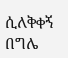ሲለቅቀኝ በግሌ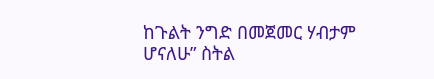ከጉልት ንግድ በመጀመር ሃብታም ሆናለሁ” ስትል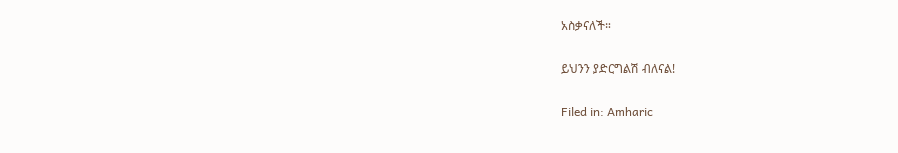አስቃናለች።

ይህንን ያድርግልሽ ብለናል!

Filed in: Amharic